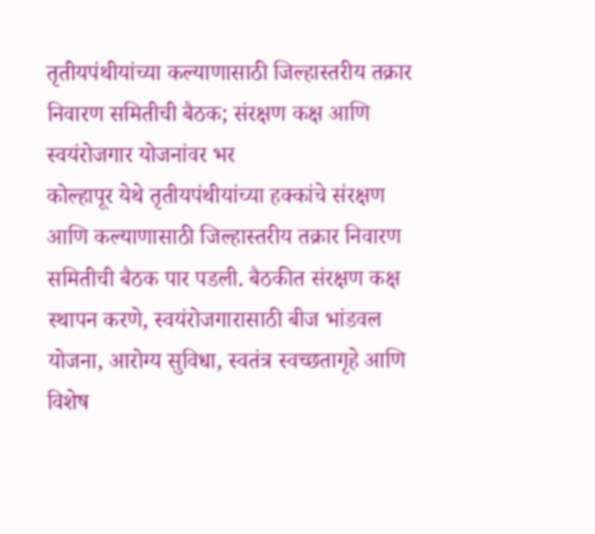तृतीयपंथीयांच्या कल्याणासाठी जिल्हास्तरीय तक्रार निवारण समितीची बैठक; संरक्षण कक्ष आणि स्वयंरोजगार योजनांवर भर
कोल्हापूर येथे तृतीयपंथीयांच्या हक्कांचे संरक्षण आणि कल्याणासाठी जिल्हास्तरीय तक्रार निवारण समितीची बैठक पार पडली. बैठकीत संरक्षण कक्ष स्थापन करणे, स्वयंरोजगारासाठी बीज भांडवल योजना, आरोग्य सुविधा, स्वतंत्र स्वच्छतागृहे आणि विशेष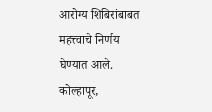आरोग्य शिबिरांबाबत महत्त्वाचे निर्णय घेण्यात आले.
कोल्हापूर,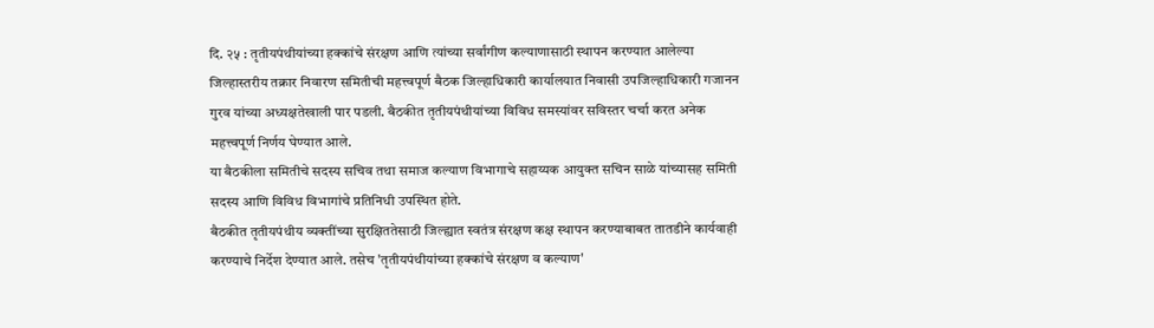दि. २५ : तृतीयपंथीयांच्या हक्कांचे संरक्षण आणि त्यांच्या सर्वांगीण कल्याणासाठी स्थापन करण्यात आलेल्या जिल्हास्तरीय तक्रार निवारण समितीची महत्त्वपूर्ण बैठक जिल्हाधिकारी कार्यालयात निवासी उपजिल्हाधिकारी गजानन गुरव यांच्या अध्यक्षतेखाली पार पडली. बैठकीत तृतीयपंथीयांच्या विविध समस्यांवर सविस्तर चर्चा करत अनेक महत्त्वपूर्ण निर्णय घेण्यात आले.
या बैठकीला समितीचे सदस्य सचिव तथा समाज कल्याण विभागाचे सहाय्यक आयुक्त सचिन साळे यांच्यासह समिती सदस्य आणि विविध विभागांचे प्रतिनिधी उपस्थित होते.
बैठकीत तृतीयपंथीय व्यक्तींच्या सुरक्षिततेसाठी जिल्ह्यात स्वतंत्र संरक्षण कक्ष स्थापन करण्याबाबत तातडीने कार्यवाही करण्याचे निर्देश देण्यात आले. तसेच 'तृतीयपंथीयांच्या हक्कांचे संरक्षण व कल्याण'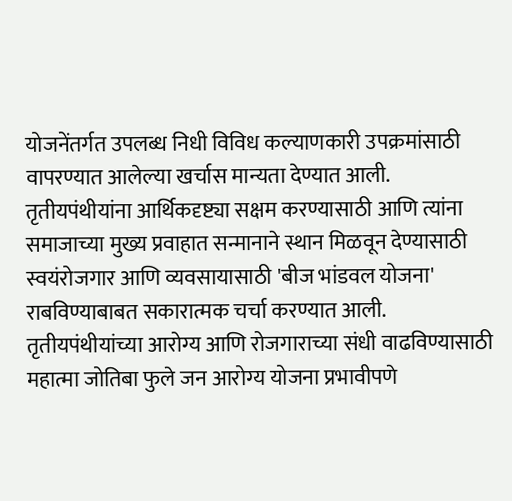योजनेंतर्गत उपलब्ध निधी विविध कल्याणकारी उपक्रमांसाठी वापरण्यात आलेल्या खर्चास मान्यता देण्यात आली.
तृतीयपंथीयांना आर्थिकदृष्ट्या सक्षम करण्यासाठी आणि त्यांना समाजाच्या मुख्य प्रवाहात सन्मानाने स्थान मिळवून देण्यासाठी स्वयंरोजगार आणि व्यवसायासाठी 'बीज भांडवल योजना' राबविण्याबाबत सकारात्मक चर्चा करण्यात आली.
तृतीयपंथीयांच्या आरोग्य आणि रोजगाराच्या संधी वाढविण्यासाठी महात्मा जोतिबा फुले जन आरोग्य योजना प्रभावीपणे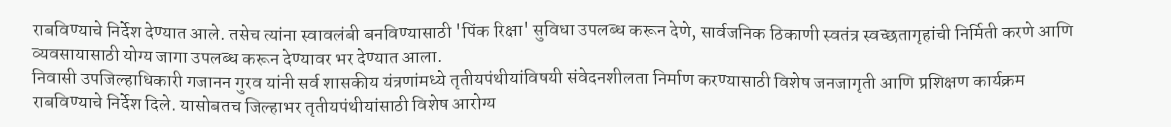राबविण्याचे निर्देश देण्यात आले. तसेच त्यांना स्वावलंबी बनविण्यासाठी 'पिंक रिक्षा' सुविधा उपलब्ध करून देणे, सार्वजनिक ठिकाणी स्वतंत्र स्वच्छतागृहांची निर्मिती करणे आणि व्यवसायासाठी योग्य जागा उपलब्ध करून देण्यावर भर देण्यात आला.
निवासी उपजिल्हाधिकारी गजानन गुरव यांनी सर्व शासकीय यंत्रणांमध्ये तृतीयपंथीयांविषयी संवेदनशीलता निर्माण करण्यासाठी विशेष जनजागृती आणि प्रशिक्षण कार्यक्रम राबविण्याचे निर्देश दिले. यासोबतच जिल्हाभर तृतीयपंथीयांसाठी विशेष आरोग्य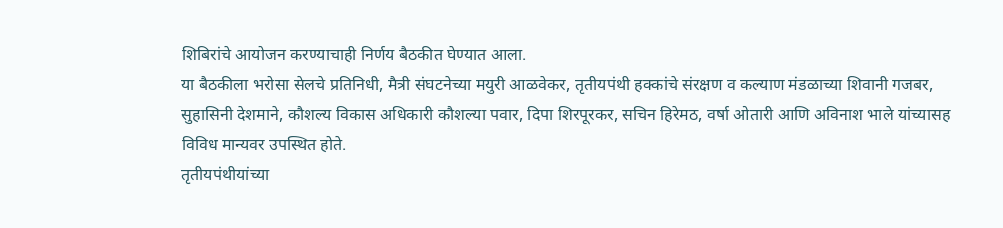शिबिरांचे आयोजन करण्याचाही निर्णय बैठकीत घेण्यात आला.
या बैठकीला भरोसा सेलचे प्रतिनिधी, मैत्री संघटनेच्या मयुरी आळवेकर, तृतीयपंथी हक्कांचे संरक्षण व कल्याण मंडळाच्या शिवानी गजबर, सुहासिनी देशमाने, कौशल्य विकास अधिकारी कौशल्या पवार, दिपा शिरपूरकर, सचिन हिरेमठ, वर्षा ओतारी आणि अविनाश भाले यांच्यासह विविध मान्यवर उपस्थित होते.
तृतीयपंथीयांच्या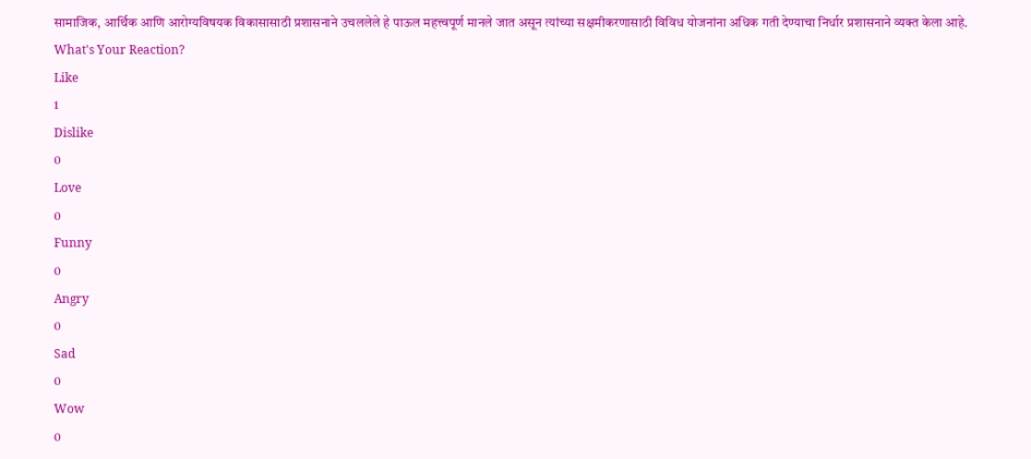सामाजिक, आर्थिक आणि आरोग्यविषयक विकासासाठी प्रशासनाने उचललेले हे पाऊल महत्त्वपूर्ण मानले जात असून त्यांच्या सक्षमीकरणासाठी विविध योजनांना अधिक गती देण्याचा निर्धार प्रशासनाने व्यक्त केला आहे.
What's Your Reaction?
Like
1
Dislike
0
Love
0
Funny
0
Angry
0
Sad
0
Wow
0